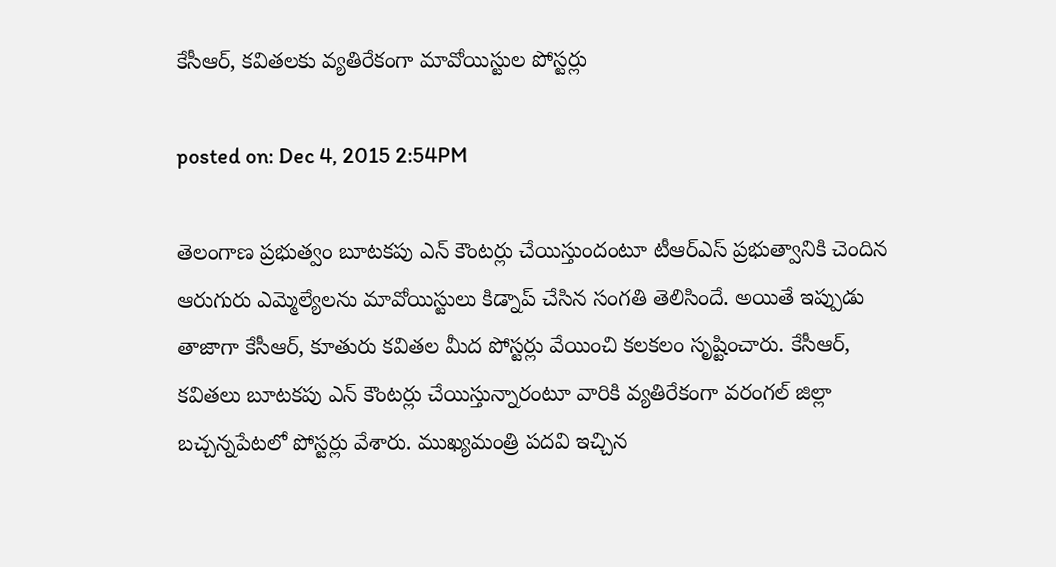కేసీఆర్, కవితలకు వ్యతిరేకంగా మావోయిస్టుల పోస్టర్లు

posted on: Dec 4, 2015 2:54PM

తెలంగాణ ప్రభుత్వం బూటకపు ఎన్ కౌంటర్లు చేయిస్తుందంటూ టీఆర్ఎస్ ప్రభుత్వానికి చెందిన ఆరుగురు ఎమ్మెల్యేలను మావోయిస్టులు కిడ్నాప్ చేసిన సంగతి తెలిసిందే. అయితే ఇప్పుడు తాజాగా కేసీఆర్, కూతురు కవితల మీద పోస్టర్లు వేయించి కలకలం సృష్టించారు. కేసీఆర్, కవితలు బూటకపు ఎన్ కౌంటర్లు చేయిస్తున్నారంటూ వారికి వ్యతిరేకంగా వరంగల్ జిల్లా బచ్చన్నపేటలో పోస్టర్లు వేశారు. ముఖ్యమంత్రి పదవి ఇచ్చిన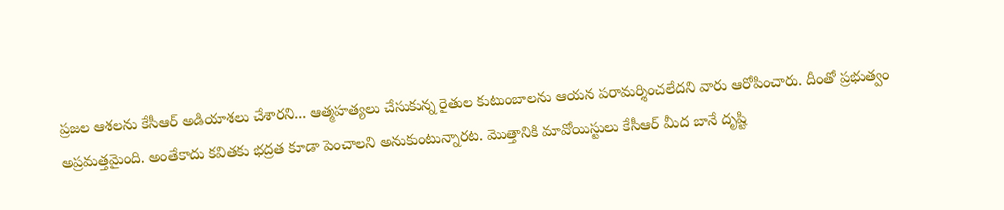ప్రజల ఆశలను కేసీఆర్ అడియాశలు చేశారని... ఆత్మహత్యలు చేసుకున్న రైతుల కుటుంబాలను ఆయన పరామర్శించలేదని వారు ఆరోపించారు. దీంతో ప్రభుత్వం అప్రమత్తమైంది. అంతేకాదు కవితకు భద్రత కూడా పెంచాలని అనుకుంటున్నారట. మొత్తానికి మావోయిస్టులు కేసీఆర్ మీద బానే దృష్టి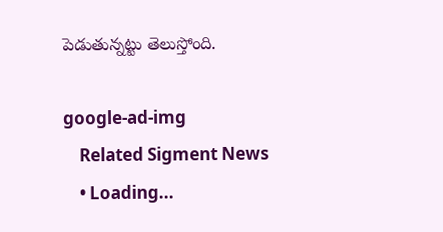పెడుతున్నట్టు తెలుస్తోంది.

google-ad-img
    Related Sigment News
    • Loading...